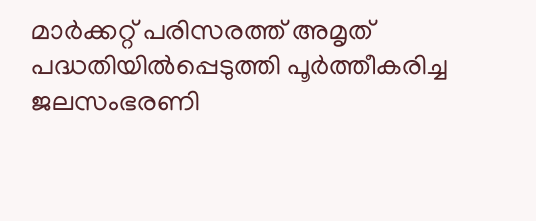മാർക്കറ്റ് പരിസരത്ത് അമൃത് പദ്ധതിയിൽപ്പെടുത്തി പൂർത്തീകരിച്ച ജലസംഭരണി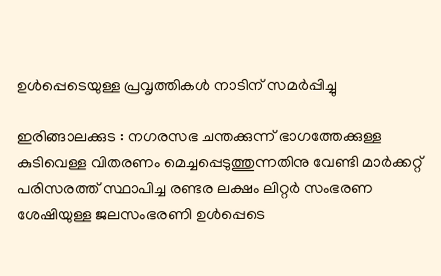ഉൾപ്പെടെയുള്ള പ്രവൃത്തികൾ നാടിന് സമർപ്പിച്ചു

ഇരിങ്ങാലക്കുട : നഗരസഭ ചന്തക്കുന്ന് ഭാഗത്തേക്കുള്ള കുടിവെള്ള വിതരണം മെച്ചപ്പെടുത്തുന്നതിനു വേണ്ടി മാർക്കറ്റ് പരിസരത്ത് സ്ഥാപിച്ച രണ്ടര ലക്ഷം ലിറ്റർ സംഭരണ ശേഷിയുള്ള ജലസംഭരണി ഉൾപ്പെടെ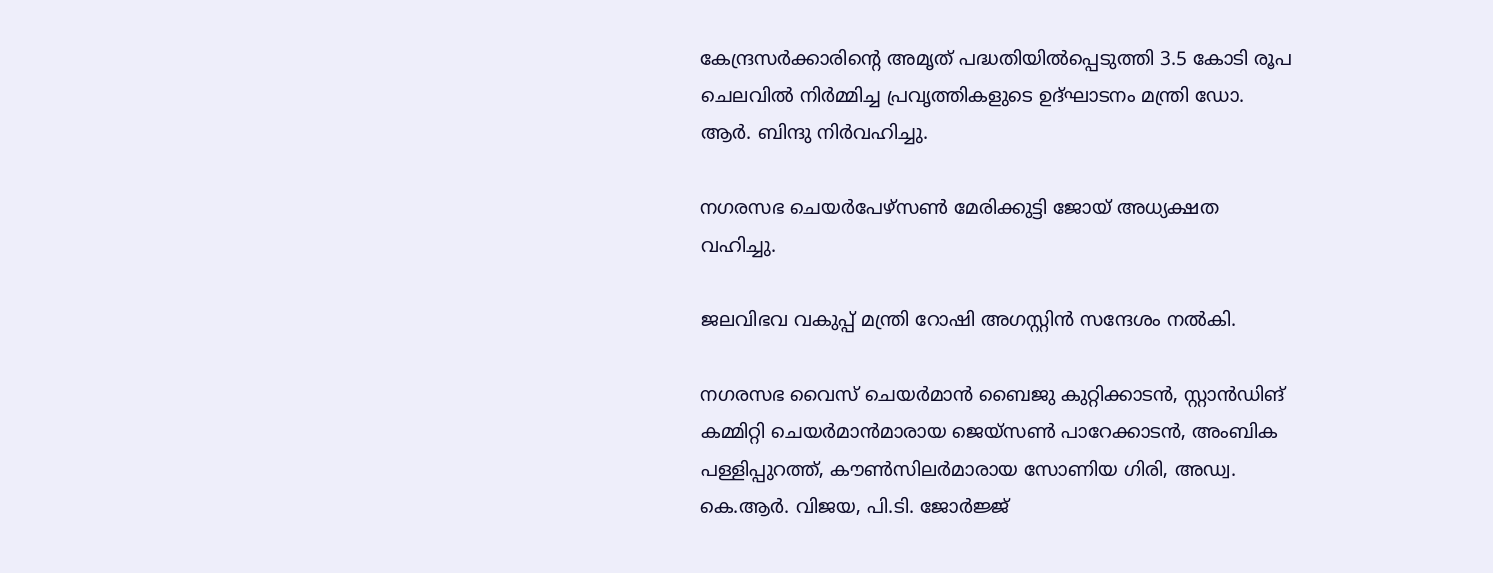കേന്ദ്രസർക്കാരിൻ്റെ അമൃത് പദ്ധതിയിൽപ്പെടുത്തി 3.5 കോടി രൂപ ചെലവിൽ നിർമ്മിച്ച പ്രവൃത്തികളുടെ ഉദ്ഘാടനം മന്ത്രി ഡോ. ആർ. ബിന്ദു നിർവഹിച്ചു.

നഗരസഭ ചെയർപേഴ്സൺ മേരിക്കുട്ടി ജോയ് അധ്യക്ഷത വഹിച്ചു.

ജലവിഭവ വകുപ്പ് മന്ത്രി റോഷി അഗസ്റ്റിൻ സന്ദേശം നൽകി.

നഗരസഭ വൈസ് ചെയർമാൻ ബൈജു കുറ്റിക്കാടൻ, സ്റ്റാൻഡിങ് കമ്മിറ്റി ചെയർമാൻമാരായ ജെയ്സൺ പാറേക്കാടൻ, അംബിക പള്ളിപ്പുറത്ത്, കൗൺസിലർമാരായ സോണിയ ഗിരി, അഡ്വ. കെ.ആർ. വിജയ, പി.ടി. ജോർജ്ജ്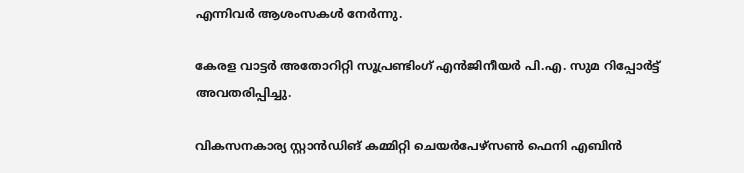എന്നിവർ ആശംസകൾ നേർന്നു.

കേരള വാട്ടർ അതോറിറ്റി സൂപ്രണ്ടിംഗ് എൻജിനീയർ പി.എ. സുമ റിപ്പോർട്ട് അവതരിപ്പിച്ചു.

വികസനകാര്യ സ്റ്റാൻഡിങ് കമ്മിറ്റി ചെയർപേഴ്സൺ ഫെനി എബിൻ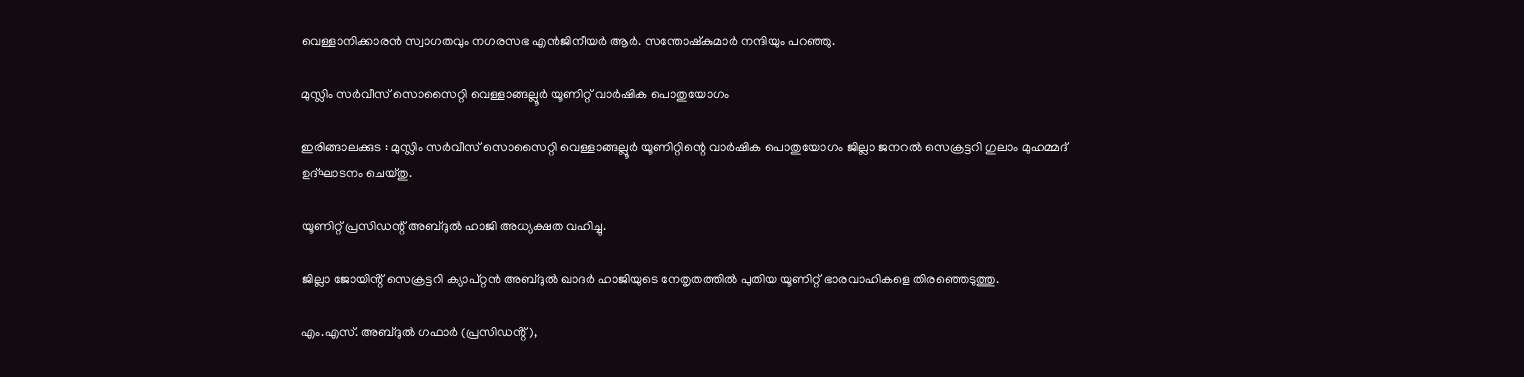വെള്ളാനിക്കാരൻ സ്വാഗതവും നഗരസഭ എൻജിനീയർ ആർ. സന്തോഷ്കുമാർ നന്ദിയും പറഞ്ഞു.

മുസ്ലിം സർവീസ് സൊസൈറ്റി വെള്ളാങ്ങല്ലൂർ യൂണിറ്റ് വാർഷിക പൊതുയോഗം

ഇരിങ്ങാലക്കുട : മുസ്ലിം സർവീസ് സൊസൈറ്റി വെള്ളാങ്ങല്ലൂർ യൂണിറ്റിന്റെ വാർഷിക പൊതുയോഗം ജില്ലാ ജനറൽ സെക്രട്ടറി ഗുലാം മുഹമ്മദ്‌ ഉദ്ഘാടനം ചെയ്തു.

യൂണിറ്റ് പ്രസിഡന്റ് അബ്ദുൽ ഹാജി അധ്യക്ഷത വഹിച്ചു.

ജില്ലാ ജോയിൻ്റ് സെക്രട്ടറി ക്യാപ്റ്റൻ അബ്ദുൽ ഖാദർ ഹാജിയുടെ നേതൃതത്തിൽ പുതിയ യൂണിറ്റ് ഭാരവാഹികളെ തിരഞ്ഞെടുത്തു.

എം.എസ്. അബ്ദുൽ ഗഫാർ (പ്രസിഡൻ്റ്),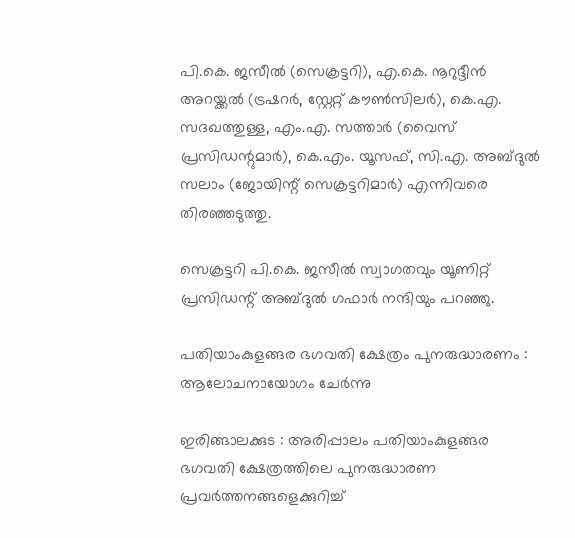പി.കെ. ജസീൽ (സെക്രട്ടറി), എ.കെ. നൂറുദ്ദീൻ അറയ്ക്കൽ (ട്രഷറർ, സ്റ്റേറ്റ് കൗൺസിലർ), കെ.എ. സദഖത്തുള്ള, എം.എ. സത്താർ (വൈസ് പ്രസിഡന്റുമാർ), കെ.എം. യൂസഫ്, സി.എ. അബ്ദുൽ സലാം (ജോയിന്റ് സെക്രട്ടറിമാർ) എന്നിവരെ തിരഞ്ഞടുത്തു.

സെക്രട്ടറി പി.കെ. ജസീൽ സ്വാഗതവും യൂണിറ്റ് പ്രസിഡന്റ് അബ്ദുൽ ഗഫാർ നന്ദിയും പറഞ്ഞു.

പതിയാംകുളങ്ങര ഭഗവതി ക്ഷേത്രം പുനരുദ്ധാരണം : ആലോചനായോഗം ചേർന്നു

ഇരിങ്ങാലക്കുട : അരിപ്പാലം പതിയാംകുളങ്ങര ഭഗവതി ക്ഷേത്രത്തിലെ പുനരുദ്ധാരണ പ്രവർത്തനങ്ങളെക്കുറിച്ച്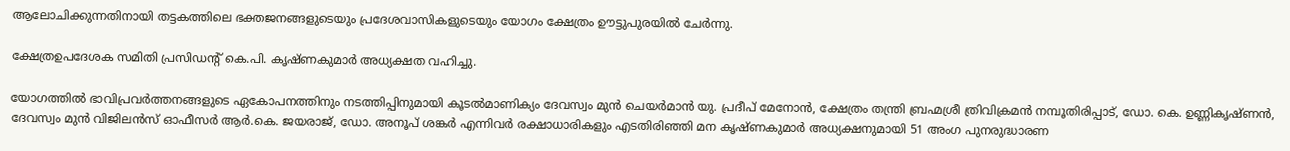ആലോചിക്കുന്നതിനായി തട്ടകത്തിലെ ഭക്തജനങ്ങളുടെയും പ്രദേശവാസികളുടെയും യോഗം ക്ഷേത്രം ഊട്ടുപുരയിൽ ചേർന്നു.

ക്ഷേത്രഉപദേശക സമിതി പ്രസിഡൻ്റ് കെ.പി. കൃഷ്ണകുമാർ അധ്യക്ഷത വഹിച്ചു.

യോഗത്തിൽ ഭാവിപ്രവർത്തനങ്ങളുടെ ഏകോപനത്തിനും നടത്തിപ്പിനുമായി കൂടൽമാണിക്യം ദേവസ്വം മുൻ ചെയർമാൻ യു. പ്രദീപ് മേനോൻ, ക്ഷേത്രം തന്ത്രി ബ്രഹ്മശ്രീ ത്രിവിക്രമൻ നമ്പൂതിരിപ്പാട്, ഡോ. കെ. ഉണ്ണികൃഷ്ണൻ, ദേവസ്വം മുൻ വിജിലൻസ് ഓഫീസർ ആർ.കെ. ജയരാജ്, ഡോ. അനൂപ് ശങ്കർ എന്നിവർ രക്ഷാധാരികളും എടതിരിഞ്ഞി മന കൃഷ്ണകുമാർ അധ്യക്ഷനുമായി 51 അംഗ പുനരുദ്ധാരണ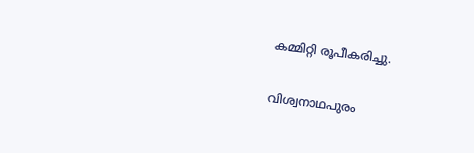കമ്മിറ്റി രൂപീകരിച്ചു.

വിശ്വനാഥപുരം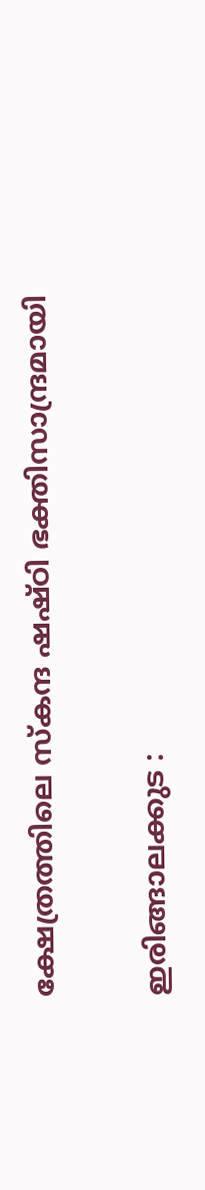ക്ഷേത്രത്തിലെ സ്കന്ദ ഷഷ്ഠി ഭക്തിസാന്ദ്രമായി

ഇരിങ്ങാലക്കുട :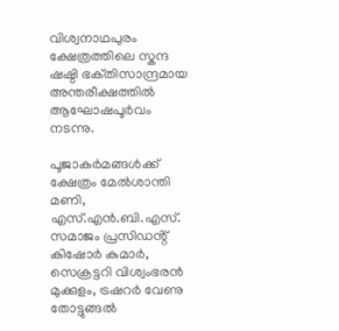വിശ്വനാഥപുരം ക്ഷേത്രത്തിലെ സ്കന്ദ ഷഷ്ഠി ഭക്‌തിസാന്ദ്രമായ അന്തരീക്ഷത്തിൽ ആഘോഷപൂർവം നടന്നു.

പൂജാകർമങ്ങൾക്ക് ക്ഷേത്രം മേൽശാന്തി മണി, എസ്.എൻ.ബി.എസ്. സമാജം പ്രസിഡൻ്റ് കിഷോർ കുമാർ, സെക്രട്ടറി വിശ്വംഭരൻ മുക്കുളം, ട്രഷറർ വേണു തോട്ടുങ്ങൽ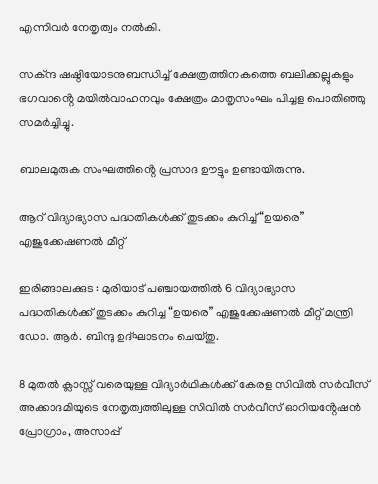എന്നിവർ നേതൃത്വം നൽകി.

സക്ന്ദ ഷഷ്ഠിയോടനുബന്ധിച്ച് ക്ഷേത്രത്തിനകത്തെ ബലിക്കല്ലുകളും ഭഗവാൻ്റെ മയിൽവാഹനവും ക്ഷേത്രം മാതൃസംഘം പിച്ചള പൊതിഞ്ഞു സമർച്ചിച്ചു.

ബാലമുരുക സംഘത്തിൻ്റെ പ്രസാദ ഊട്ടും ഉണ്ടായിരുന്നു.

ആറ് വിദ്യാഭ്യാസ പദ്ധതികൾക്ക് തുടക്കം കുറിച്ച് “ഉയരെ” എജുക്കേഷണൽ മീറ്റ്

ഇരിങ്ങാലക്കുട : മുരിയാട് പഞ്ചായത്തിൽ 6 വിദ്യാഭ്യാസ പദ്ധതികൾക്ക് തുടക്കം കുറിച്ച “ഉയരെ” എജുക്കേഷണൽ മീറ്റ് മന്ത്രി ഡോ. ആർ. ബിന്ദു ഉദ്ഘാടനം ചെയ്തു.

8 മുതൽ ക്ലാസ്സ് വരെയുള്ള വിദ്യാർഥികൾക്ക് കേരള സിവിൽ സർവീസ് അക്കാദമിയുടെ നേതൃത്വത്തിലുള്ള സിവിൽ സർവീസ് ഓറിയൻ്റേഷൻ പ്രോഗ്രാം, അസാപ്പ്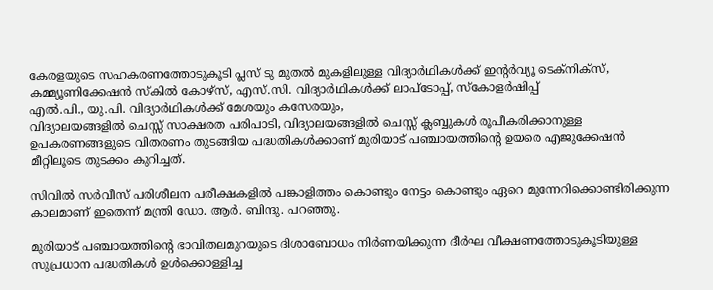കേരളയുടെ സഹകരണത്തോടുകൂടി പ്ലസ് ടു മുതൽ മുകളിലുള്ള വിദ്യാർഥികൾക്ക് ഇൻ്റർവ്യൂ ടെക്നിക്സ്, കമ്മ്യൂണിക്കേഷൻ സ്കിൽ കോഴ്സ്, എസ്.സി. വിദ്യാർഥികൾക്ക് ലാപ്ടോപ്പ്, സ്കോളർഷിപ്പ്
എൽ.പി., യു.പി. വിദ്യാർഥികൾക്ക് മേശയും കസേരയും,
വിദ്യാലയങ്ങളിൽ ചെസ്സ് സാക്ഷരത പരിപാടി, വിദ്യാലയങ്ങളിൽ ചെസ്സ് ക്ലബ്ബുകൾ രൂപീകരിക്കാനുള്ള ഉപകരണങ്ങളുടെ വിതരണം തുടങ്ങിയ പദ്ധതികൾക്കാണ് മുരിയാട് പഞ്ചായത്തിന്റെ ഉയരെ എജുക്കേഷൻ മീറ്റിലൂടെ തുടക്കം കുറിച്ചത്.

സിവില്‍ സര്‍വീസ് പരിശീലന പരീക്ഷകളില്‍ പങ്കാളിത്തം കൊണ്ടും നേട്ടം കൊണ്ടും ഏറെ മുന്നേറിക്കൊണ്ടിരിക്കുന്ന കാലമാണ് ഇതെന്ന് മന്ത്രി ഡോ. ആര്‍. ബിന്ദു. പറഞ്ഞു.

മുരിയാട് പഞ്ചായത്തിന്‍റെ ഭാവിതലമുറയുടെ ദിശാബോധം നിര്‍ണയിക്കുന്ന ദീർഘ വീക്ഷണത്തോടുകൂടിയുള്ള സുപ്രധാന പദ്ധതികള്‍ ഉള്‍ക്കൊള്ളിച്ച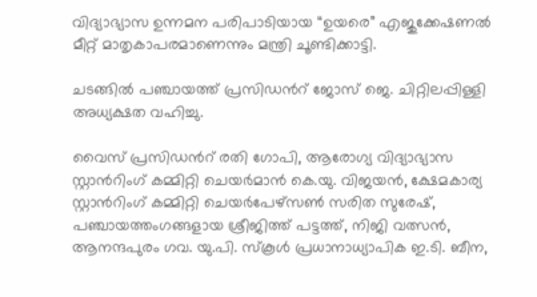വിദ്യാഭ്യാസ ഉന്നമന പരിപാടിയായ “ഉയരെ” എജുക്കേഷണല്‍ മീറ്റ് മാതൃകാപരമാണെന്നും മന്ത്രി ചൂണ്ടിക്കാട്ടി.

ചടങ്ങില്‍ പഞ്ചായത്ത് പ്രസിഡന്‍റ് ജോസ് ജെ. ചിറ്റിലപ്പിള്ളി അധ്യക്ഷത വഹിച്ചു.

വൈസ് പ്രസിഡന്‍റ് രതി ഗോപി, ആരോഗ്യ വിദ്യാഭ്യാസ സ്റ്റാന്‍റിംഗ് കമ്മിറ്റി ചെയര്‍മാന്‍ കെ.യു. വിജയന്‍, ക്ഷേമകാര്യ സ്റ്റാന്‍റിംഗ് കമ്മിറ്റി ചെയര്‍പേഴ്സണ്‍ സരിത സുരേഷ്, പഞ്ചായത്തംഗങ്ങളായ ശ്രീജിത്ത് പട്ടത്ത്, നിജി വത്സന്‍, ആനന്ദപുരം ഗവ. യു.പി. സ്കൂള്‍ പ്രധാനാധ്യാപിക ഇ.ടി. ബീന,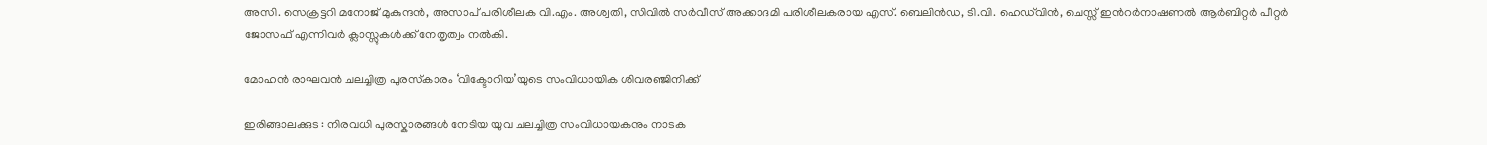അസി. സെക്രട്ടറി മനോജ് മുകുന്ദന്‍, അസാപ് പരിശീലക വി.എം. അശ്വതി, സിവില്‍ സര്‍വീസ് അക്കാദമി പരിശീലകരായ എസ്. ബെലിന്‍ഡ, ടി.വി. ഹെഡ്‍വിന്‍, ചെസ്സ് ഇന്‍റര്‍നാഷണല്‍ ആര്‍ബിറ്റര്‍ പീറ്റര്‍ ജോസഫ് എന്നിവര്‍ ക്ലാസ്സുകള്‍ക്ക് നേതൃത്വം നല്‍കി.

മോഹൻ രാഘവൻ ചലച്ചിത്ര പുരസ്‌കാരം ‘വിക്ടോറിയ’യുടെ സംവിധായിക ശിവരഞ്ജിനിക്ക്

ഇരിങ്ങാലക്കുട : നിരവധി പുരസ്കാരങ്ങൾ നേടിയ യുവ ചലച്ചിത്ര സംവിധായകനും നാടക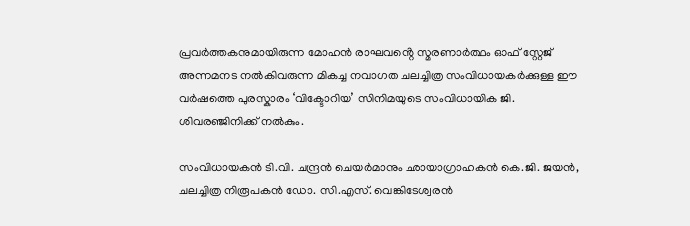പ്രവർത്തകനുമായിരുന്ന മോഹൻ രാഘവൻ്റെ സ്മരണാർത്ഥം ഓഫ് സ്റ്റേജ് അന്നമനട നൽകിവരുന്ന മികച്ച നവാഗത ചലച്ചിത്ര സംവിധായകർക്കുള്ള ഈ വർഷത്തെ പുരസ്കാരം ‘വിക്ടോറിയ’ സിനിമയുടെ സംവിധായിക ജി. ശിവരഞ്ജിനിക്ക് നൽകും.

സംവിധായകൻ ടി.വി. ചന്ദ്രൻ ചെയർമാനും ഛായാഗ്രാഹകൻ കെ.ജി. ജയൻ, ചലച്ചിത്ര നിരൂപകൻ ഡോ. സി.എസ്. വെങ്കിടേശ്വരൻ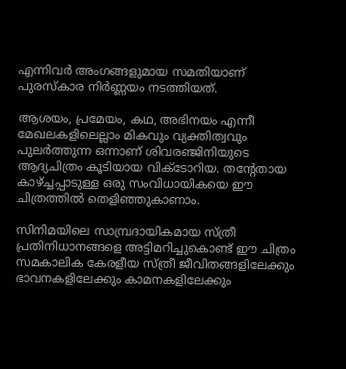എന്നിവർ അംഗങ്ങളുമായ സമതിയാണ് പുരസ്‌കാര നിർണ്ണയം നടത്തിയത്.

ആശയം, പ്രമേയം, കഥ, അഭിനയം എന്നീ മേഖലകളിലെല്ലാം മികവും വ്യക്തിത്വവും പുലർത്തുന്ന ഒന്നാണ് ശിവരഞ്ജിനിയുടെ ആദ്യചിത്രം കൂടിയായ വിക്ടോറിയ. തന്റേതായ കാഴ്ച്ചപ്പാടുള്ള ഒരു സംവിധായികയെ ഈ ചിത്രത്തിൽ തെളിഞ്ഞുകാണാം.

സിനിമയിലെ സാമ്പ്രദായികമായ സ്ത്രീ പ്രതിനിധാനങ്ങളെ അട്ടിമറിച്ചുകൊണ്ട് ഈ ചിത്രം സമകാലിക കേരളീയ സ്ത്രീ ജീവിതങ്ങളിലേക്കും ഭാവനകളിലേക്കും കാമനകളിലേക്കും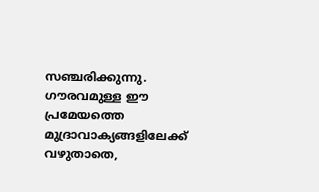സഞ്ചരിക്കുന്നു. ഗൗരവമുള്ള ഈ പ്രമേയത്തെ മുദ്രാവാക്യങ്ങളിലേക്ക് വഴുതാതെ,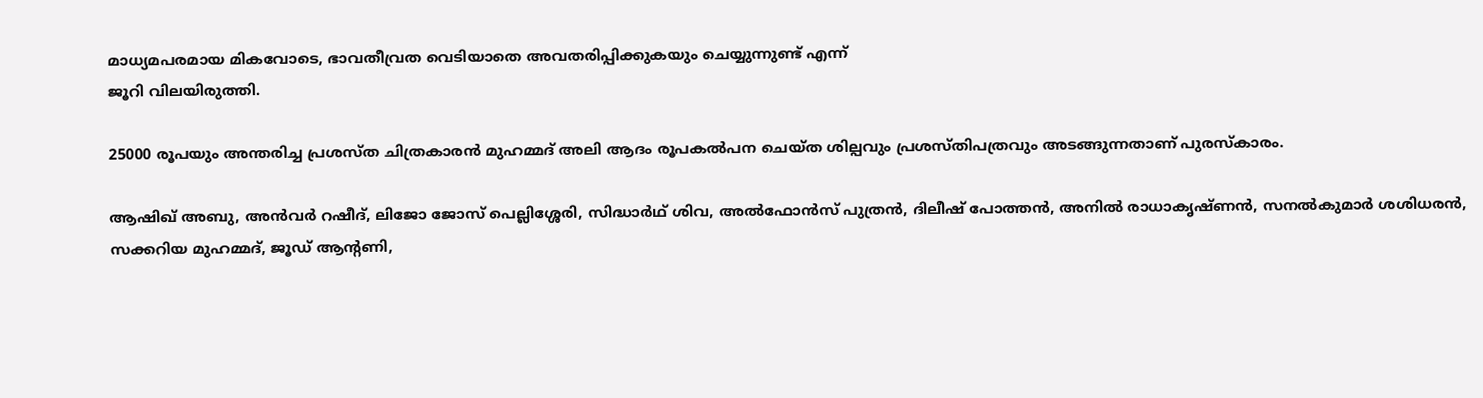മാധ്യമപരമായ മികവോടെ, ഭാവതീവ്രത വെടിയാതെ അവതരിപ്പിക്കുകയും ചെയ്യുന്നുണ്ട് എന്ന്
ജൂറി വിലയിരുത്തി.

25000 രൂപയും അന്തരിച്ച പ്രശസ്ത ചിത്രകാരൻ മുഹമ്മദ് അലി ആദം രൂപകൽപന ചെയ്ത ശില്പവും പ്രശസ്തിപത്രവും അടങ്ങുന്നതാണ് പുരസ്‌കാരം.

ആഷിഖ് അബു, അൻവർ റഷീദ്, ലിജോ ജോസ്‌ പെല്ലിശ്ശേരി, സിദ്ധാർഥ് ശിവ, അൽഫോൻസ്‌ പുത്രൻ, ദിലീഷ്‌ പോത്തൻ, അനിൽ രാധാകൃഷ്ണൻ, സനൽകുമാർ ശശിധരൻ, സക്കറിയ മുഹമ്മദ്, ജൂഡ് ആന്റണി,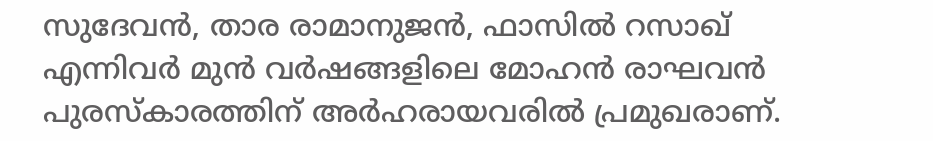സുദേവൻ, താര രാമാനുജൻ, ഫാസിൽ റസാഖ് എന്നിവർ മുൻ വർഷങ്ങളിലെ മോഹൻ രാഘവൻ പുരസ്‌കാരത്തിന് അർഹരായവരിൽ പ്രമുഖരാണ്.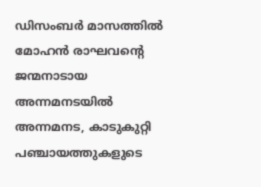ഡിസംബർ മാസത്തിൽ മോഹൻ രാഘവന്റെ ജന്മനാടായ അന്നമനടയിൽ അന്നമനട, കാടുകുറ്റി പഞ്ചായത്തുകളുടെ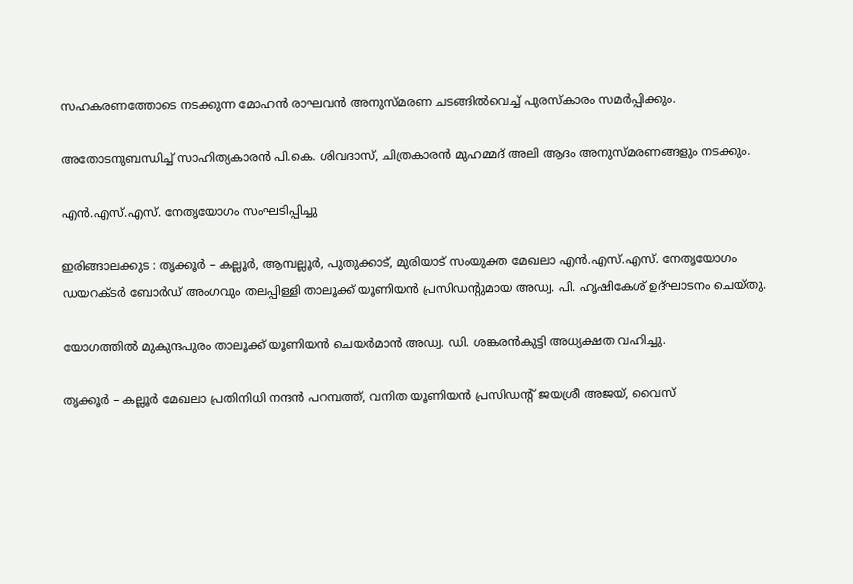സഹകരണത്തോടെ നടക്കുന്ന മോഹൻ രാഘവൻ അനുസ്‌മരണ ചടങ്ങിൽവെച്ച് പുരസ്‌കാരം സമർപ്പിക്കും.

അതോടനുബന്ധിച്ച് സാഹിത്യകാരൻ പി.കെ. ശിവദാസ്, ചിത്രകാരൻ മുഹമ്മദ് അലി ആദം അനുസ്‌മരണങ്ങളും നടക്കും.

എൻ.എസ്.എസ്. നേതൃയോഗം സംഘടിപ്പിച്ചു

ഇരിങ്ങാലക്കുട : തൃക്കൂർ – കല്ലൂർ, ആമ്പല്ലൂർ, പുതുക്കാട്, മുരിയാട് സംയുക്ത മേഖലാ എൻ.എസ്.എസ്. നേതൃയോഗം ഡയറക്ടർ ബോർഡ് അംഗവും തലപ്പിള്ളി താലൂക്ക് യൂണിയൻ പ്രസിഡൻ്റുമായ അഡ്വ. പി. ഹൃഷികേശ് ഉദ്ഘാടനം ചെയ്തു.

യോഗത്തിൽ മുകുന്ദപുരം താലൂക്ക് യൂണിയൻ ചെയർമാൻ അഡ്വ. ഡി. ശങ്കരൻകുട്ടി അധ്യക്ഷത വഹിച്ചു.

തൃക്കൂർ – കല്ലൂർ മേഖലാ പ്രതിനിധി നന്ദൻ പറമ്പത്ത്, വനിത യൂണിയൻ പ്രസിഡൻ്റ് ജയശ്രീ അജയ്, വൈസ്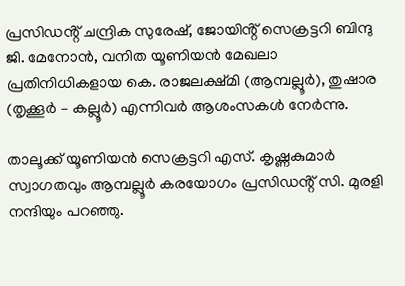പ്രസിഡൻ്റ് ചന്ദ്രിക സുരേഷ്, ജോയിൻ്റ് സെക്രട്ടറി ബിന്ദു ജി. മേനോൻ, വനിത യൂണിയൻ മേഖലാ പ്രതിനിധികളായ കെ. രാജലക്ഷ്മി (ആമ്പല്ലൂർ), തുഷാര (തൃക്കൂർ – കല്ലൂർ) എന്നിവർ ആശംസകൾ നേർന്നു.

താലൂക്ക് യൂണിയൻ സെക്രട്ടറി എസ്. കൃഷ്ണകുമാർ സ്വാഗതവും ആമ്പല്ലൂർ കരയോഗം പ്രസിഡൻ്റ് സി. മുരളി നന്ദിയും പറഞ്ഞു.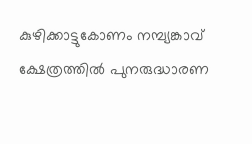കുഴിക്കാട്ടുകോണം നമ്പ്യങ്കാവ് ക്ഷേത്രത്തിൽ പുനരുദ്ധാരണ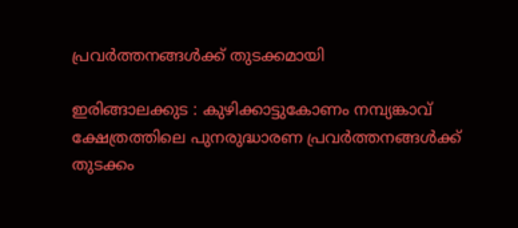പ്രവർത്തനങ്ങൾക്ക് തുടക്കമായി

ഇരിങ്ങാലക്കുട : കുഴിക്കാട്ടുകോണം നമ്പ്യങ്കാവ് ക്ഷേത്രത്തിലെ പുനരുദ്ധാരണ പ്രവർത്തനങ്ങൾക്ക് തുടക്കം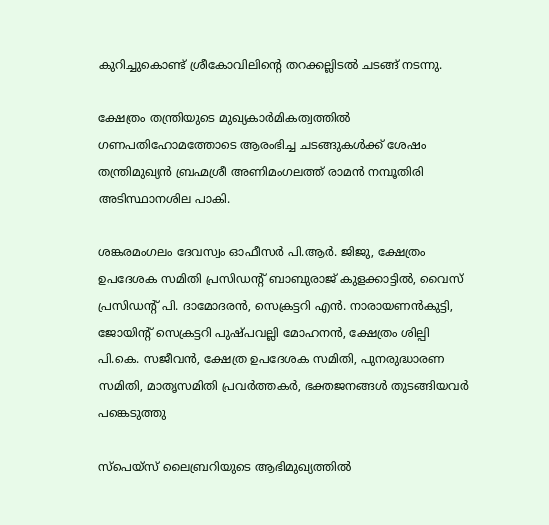കുറിച്ചുകൊണ്ട് ശ്രീകോവിലിന്റെ തറക്കല്ലിടൽ ചടങ്ങ് നടന്നു.

ക്ഷേത്രം തന്ത്രിയുടെ മുഖ്യകാർമികത്വത്തിൽ ഗണപതിഹോമത്തോടെ ആരംഭിച്ച ചടങ്ങുകൾക്ക് ശേഷം തന്ത്രിമുഖ്യൻ ബ്രഹ്മശ്രീ അണിമംഗലത്ത് രാമൻ നമ്പൂതിരി അടിസ്ഥാനശില പാകി.

ശങ്കരമംഗലം ദേവസ്വം ഓഫീസർ പി.ആർ. ജിജു, ക്ഷേത്രം ഉപദേശക സമിതി പ്രസിഡൻ്റ് ബാബുരാജ് കുളക്കാട്ടിൽ, വൈസ് പ്രസിഡൻ്റ് പി. ദാമോദരൻ, സെക്രട്ടറി എൻ. നാരായണൻകുട്ടി, ജോയിൻ്റ് സെക്രട്ടറി പുഷ്പവല്ലി മോഹനൻ, ക്ഷേത്രം ശില്പി പി.കെ. സജീവൻ, ക്ഷേത്ര ഉപദേശക സമിതി, പുനരുദ്ധാരണ സമിതി, മാതൃസമിതി പ്രവർത്തകർ, ഭക്തജനങ്ങൾ തുടങ്ങിയവർ പങ്കെടുത്തു

സ്പെയ്സ് ലൈബ്രറിയുടെ ആഭിമുഖ്യത്തിൽ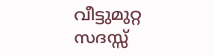വീട്ടുമുറ്റ സദസ്സ്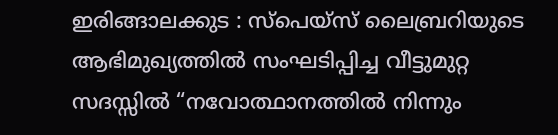ഇരിങ്ങാലക്കുട : സ്പെയ്സ് ലൈബ്രറിയുടെ ആഭിമുഖ്യത്തിൽ സംഘടിപ്പിച്ച വീട്ടുമുറ്റ സദസ്സിൽ “നവോത്ഥാനത്തിൽ നിന്നും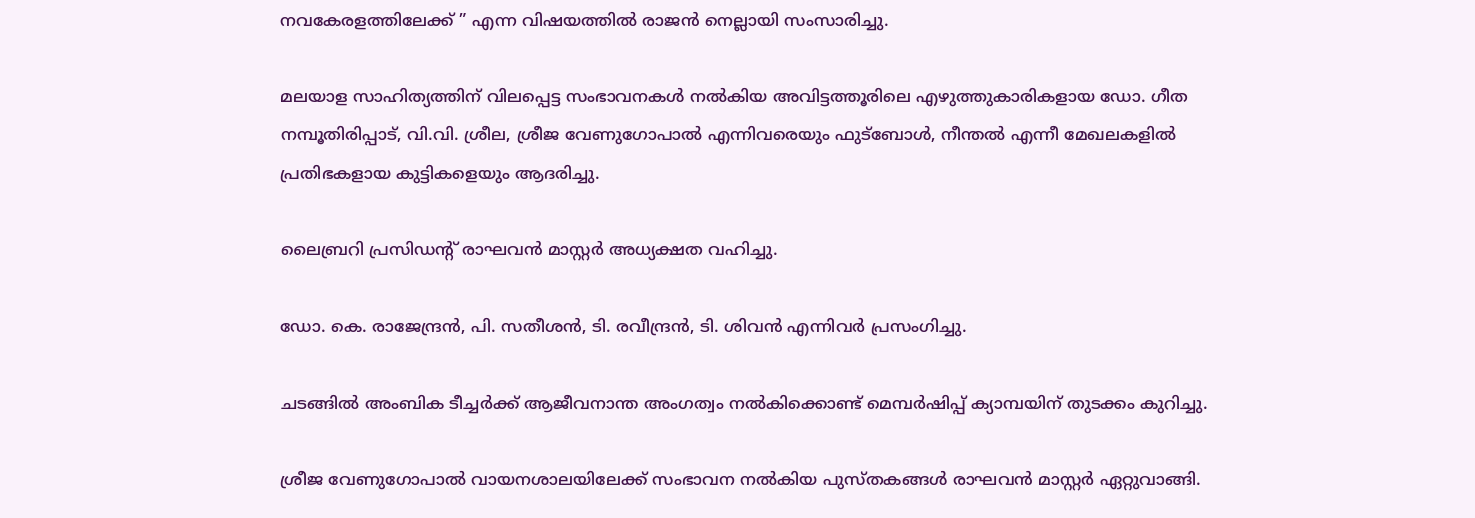നവകേരളത്തിലേക്ക് ” എന്ന വിഷയത്തിൽ രാജൻ നെല്ലായി സംസാരിച്ചു.

മലയാള സാഹിത്യത്തിന് വിലപ്പെട്ട സംഭാവനകൾ നൽകിയ അവിട്ടത്തൂരിലെ എഴുത്തുകാരികളായ ഡോ. ഗീത നമ്പൂതിരിപ്പാട്, വി.വി. ശ്രീല, ശ്രീജ വേണുഗോപാൽ എന്നിവരെയും ഫുട്ബോൾ, നീന്തൽ എന്നീ മേഖലകളിൽ പ്രതിഭകളായ കുട്ടികളെയും ആദരിച്ചു.

ലൈബ്രറി പ്രസിഡൻ്റ് രാഘവൻ മാസ്റ്റർ അധ്യക്ഷത വഹിച്ചു.

ഡോ. കെ. രാജേന്ദ്രൻ, പി. സതീശൻ, ടി. രവീന്ദ്രൻ, ടി. ശിവൻ എന്നിവർ പ്രസംഗിച്ചു.

ചടങ്ങിൽ അംബിക ടീച്ചർക്ക് ആജീവനാന്ത അംഗത്വം നൽകിക്കൊണ്ട് മെമ്പർഷിപ്പ് ക്യാമ്പയിന് തുടക്കം കുറിച്ചു.

ശ്രീജ വേണുഗോപാൽ വായനശാലയിലേക്ക് സംഭാവന നൽകിയ പുസ്തകങ്ങൾ രാഘവൻ മാസ്റ്റർ ഏറ്റുവാങ്ങി.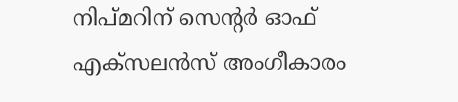നിപ്മറിന് സെന്റര്‍ ഓഫ് എക്സലന്‍സ് അംഗീകാരം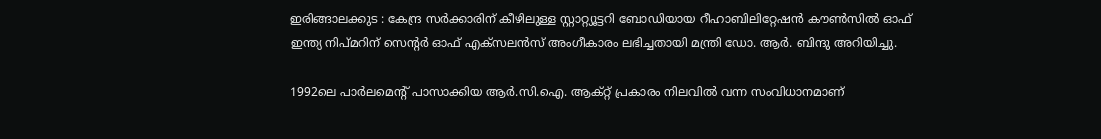ഇരിങ്ങാലക്കുട : കേന്ദ്ര സര്‍ക്കാരിന് കീഴിലുള്ള സ്റ്റാറ്റ്യൂട്ടറി ബോഡിയായ റീഹാബിലിറ്റേഷന്‍ കൗണ്‍സില്‍ ഓഫ് ഇന്ത്യ നിപ്മറിന് സെൻ്റർ ഓഫ് എക്സലൻസ് അംഗീകാരം ലഭിച്ചതായി മന്ത്രി ഡോ. ആർ. ബിന്ദു അറിയിച്ചു.

1992ലെ പാര്‍ലമെന്റ് പാസാക്കിയ ആർ.സി.ഐ. ആക്റ്റ് പ്രകാരം നിലവില്‍ വന്ന സംവിധാനമാണ്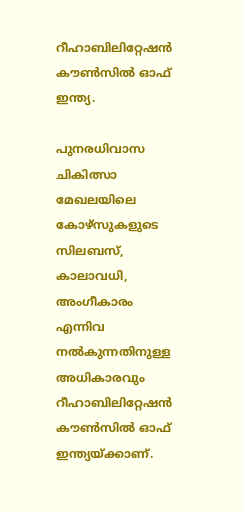റീഹാബിലിറ്റേഷന്‍ കൗണ്‍സില്‍ ഓഫ് ഇന്ത്യ.

പുനരധിവാസ ചികിത്സാ മേഖലയിലെ കോഴ്സുകളുടെ സിലബസ്, കാലാവധി, അംഗീകാരം എന്നിവ നല്‍കുന്നതിനുള്ള അധികാരവും റീഹാബിലിറ്റേഷന്‍ കൗണ്‍സില്‍ ഓഫ് ഇന്ത്യയ്ക്കാണ്.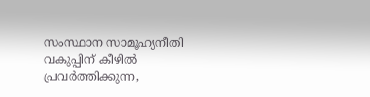സംസ്ഥാന സാമൂഹ്യനീതി വകുപ്പിന് കീഴില്‍ പ്രവര്‍ത്തിക്കുന്ന,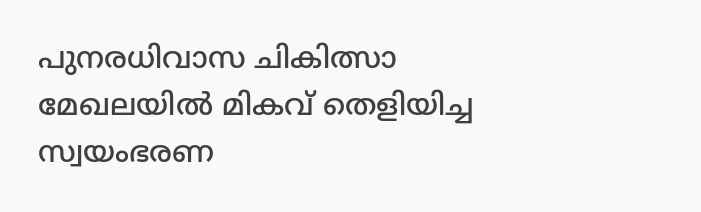പുനരധിവാസ ചികിത്സാ മേഖലയില്‍ മികവ് തെളിയിച്ച സ്വയംഭരണ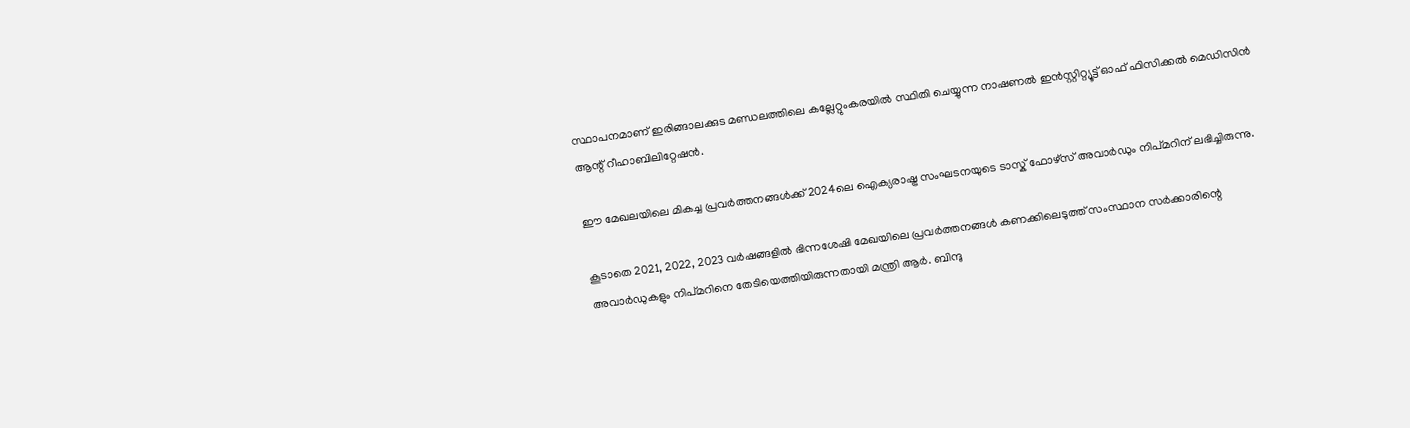സ്ഥാപനമാണ് ഇരിങ്ങാലക്കുട മണ്ഡലത്തിലെ കല്ലേറ്റുംകരയിൽ സ്ഥിതി ചെയ്യുന്ന നാഷണല്‍ ഇന്‍സ്റ്റിറ്റ്യൂട്ട് ഓഫ് ഫിസിക്കല്‍ മെഡിസിന്‍ ആന്റ് റീഹാബിലിറ്റേഷന്‍.

ഈ മേഖലയിലെ മികച്ച പ്രവര്‍ത്തനങ്ങള്‍ക്ക് 2024ലെ ഐക്യരാഷ്ട്ര സംഘടനയുടെ ടാസ്ക് ഫോഴ്സ് അവാര്‍ഡും നിപ്മറിന് ലഭിച്ചിരുന്നു.

കൂടാതെ 2021, 2022, 2023 വര്‍ഷങ്ങളില്‍ ഭിന്നശേഷി മേഖയിലെ പ്രവര്‍ത്തനങ്ങള്‍ കണക്കിലെടുത്ത് സംസ്ഥാന സര്‍ക്കാരിന്റെ അവാര്‍ഡുകളും നിപ്മറിനെ തേടിയെത്തിയിരുന്നതായി മന്ത്രി ആർ. ബിന്ദു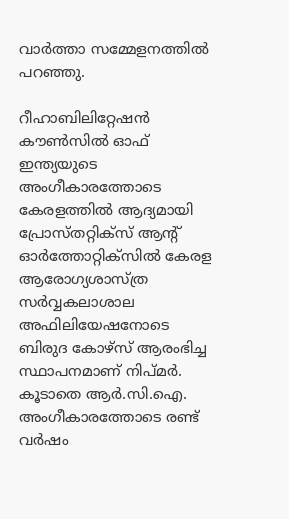വാർത്താ സമ്മേളനത്തിൽ പറഞ്ഞു.

റീഹാബിലിറ്റേഷന്‍ കൗണ്‍സില്‍ ഓഫ് ഇന്ത്യയുടെ അംഗീകാരത്തോടെ കേരളത്തില്‍ ആദ്യമായി പ്രോസ്തറ്റിക്സ് ആന്റ് ഓര്‍ത്തോറ്റിക്സില്‍ കേരള ആരോഗ്യശാസ്ത്ര സര്‍വ്വകലാശാല അഫിലിയേഷനോടെ ബിരുദ കോഴ്സ് ആരംഭിച്ച സ്ഥാപനമാണ്‌ നിപ്മർ. കൂടാതെ ആർ.സി.ഐ. അംഗീകാരത്തോടെ രണ്ട് വര്‍ഷം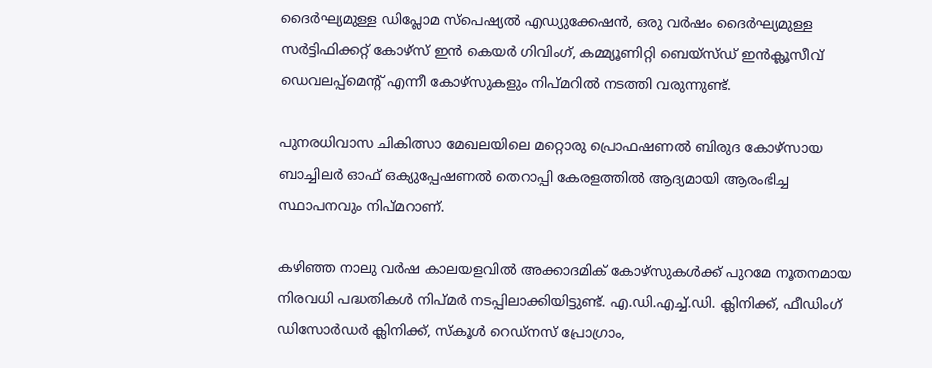ദൈര്‍ഘ്യമുള്ള ഡിപ്ലോമ സ്പെഷ്യല്‍ എഡ്യുക്കേഷന്‍, ഒരു വര്‍ഷം ദൈര്‍ഘ്യമുള്ള സര്‍ട്ടിഫിക്കറ്റ് കോഴ്സ് ഇന്‍ കെയര്‍ ഗിവിംഗ്, കമ്മ്യൂണിറ്റി ബെയ്സ്ഡ് ഇന്‍ക്ലൂസീവ് ഡെവലപ്പ്മെന്റ് എന്നീ കോഴ്സുകളും നിപ്മറിൽ നടത്തി വരുന്നുണ്ട്.

പുനരധിവാസ ചികിത്സാ മേഖലയിലെ മറ്റൊരു പ്രൊഫഷണല്‍ ബിരുദ കോഴ്സായ ബാച്ചിലര്‍ ഓഫ് ഒക്യുപ്പേഷണല്‍ തെറാപ്പി കേരളത്തില്‍ ആദ്യമായി ആരംഭിച്ച സ്ഥാപനവും നിപ്മറാണ്.

കഴിഞ്ഞ നാലു വര്‍ഷ കാലയളവില്‍ അക്കാദമിക് കോഴ്സുകള്‍ക്ക് പുറമേ നൂതനമായ നിരവധി പദ്ധതികള്‍ നിപ്മർ നടപ്പിലാക്കിയിട്ടുണ്ട്. എ.ഡി.എച്ച്.ഡി. ക്ലിനിക്ക്, ഫീഡിംഗ് ഡിസോര്‍ഡര്‍ ക്ലിനിക്ക്, സ്കൂള്‍ റെഡ്നസ് പ്രോഗ്രാം,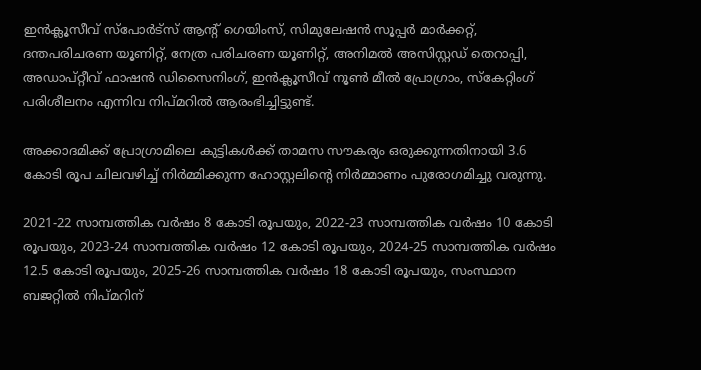ഇന്‍ക്ലൂസീവ് സ്പോര്‍ട്സ് ആന്‍റ് ഗെയിംസ്, സിമുലേഷന്‍ സൂപ്പര്‍ മാര്‍ക്കറ്റ്, ദന്തപരിചരണ യൂണിറ്റ്, നേത്ര പരിചരണ യൂണിറ്റ്, അനിമല്‍ അസിസ്റ്റഡ് തെറാപ്പി, അഡാപ്റ്റീവ് ഫാഷന്‍ ഡിസൈനിംഗ്, ഇന്‍ക്ലൂസീവ് നൂണ്‍ മീല്‍ പ്രോഗ്രാം, സ്കേറ്റിംഗ് പരിശീലനം എന്നിവ നിപ്മറിൽ ആരംഭിച്ചിട്ടുണ്ട്.

അക്കാദമിക്ക് പ്രോഗ്രാമിലെ കുട്ടികള്‍ക്ക് താമസ സൗകര്യം ഒരുക്കുന്നതിനായി 3.6 കോടി രൂപ ചിലവഴിച്ച് നിര്‍മ്മിക്കുന്ന ഹോസ്റ്റലിന്റെ നിര്‍മ്മാണം പുരോഗമിച്ചു വരുന്നു.

2021-22 സാമ്പത്തിക വര്‍ഷം 8 കോടി രൂപയും, 2022-23 സാമ്പത്തിക വര്‍ഷം 10 കോടി രൂപയും, 2023-24 സാമ്പത്തിക വര്‍ഷം 12 കോടി രൂപയും, 2024-25 സാമ്പത്തിക വര്‍ഷം 12.5 കോടി രൂപയും, 2025-26 സാമ്പത്തിക വര്‍ഷം 18 കോടി രൂപയും, സംസ്ഥാന ബജറ്റില്‍ നിപ്മറിന്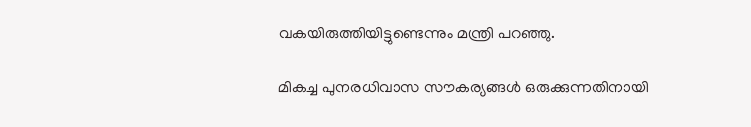വകയിരുത്തിയിട്ടുണ്ടെന്നും മന്ത്രി പറഞ്ഞു.

മികച്ച പുനരധിവാസ സൗകര്യങ്ങള്‍ ഒരുക്കുന്നതിനായി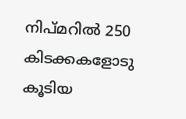നിപ്മറില്‍ 250 കിടക്കകളോടു കൂടിയ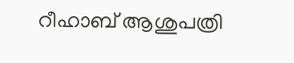റീഹാബ് ആശുപത്രി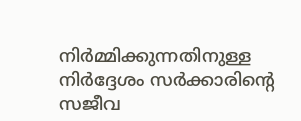നിര്‍മ്മിക്കുന്നതിനുള്ള നിർദ്ദേശം സര്‍ക്കാരിന്റെ സജീവ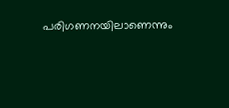പരിഗണനയിലാണെന്നും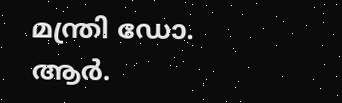മന്ത്രി ഡോ. ആർ.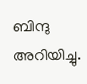ബിന്ദു അറിയിച്ചു.